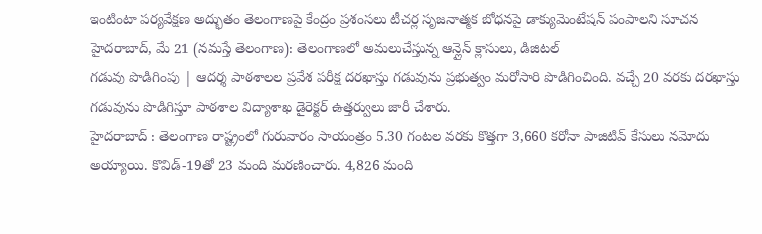ఇంటింటా పర్యవేక్షణ అద్భుతం తెలంగాణపై కేంద్రం ప్రశంసలు టీచర్ల సృజనాత్మక బోధనపై డాక్యుమెంటేషన్ పంపాలని సూచన హైదరాబాద్, మే 21 (నమస్తే తెలంగాణ): తెలంగాణలో అమలుచేస్తున్న ఆన్లైన్ క్లాసులు, డిజిటల్
గడువు పొడిగింపు | ఆదర్శ పాఠశాలల ప్రవేశ పరీక్ష దరఖాస్తు గడువును ప్రభుత్వం మరోసారి పొడిగించింది. వచ్చే 20 వరకు దరఖాస్తు గడువును పొడిగిస్తూ పాఠశాల విద్యాశాఖ డైరెక్టర్ ఉత్తర్వులు జారీ చేశారు.
హైదరాబాద్ : తెలంగాణ రాష్ట్రంలో గురువారం సాయంత్రం 5.30 గంటల వరకు కొత్తగా 3,660 కరోనా పాజిటివ్ కేసులు నమోదు అయ్యాయి. కొవిడ్-19తో 23 మంది మరణించారు. 4,826 మంది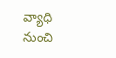వ్యాధి నుంచి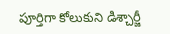పూర్తిగా కోలుకుని డిశ్చార్జీ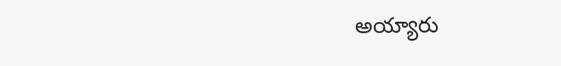అయ్యారు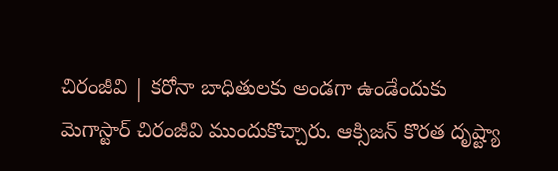చిరంజీవి | కరోనా బాధితులకు అండగా ఉండేందుకు మెగాస్టార్ చిరంజీవి ముందుకొచ్చారు. ఆక్సిజన్ కొరత దృష్ట్యా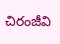చిరంజీవి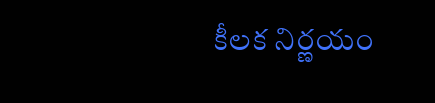కీలక నిర్ణయం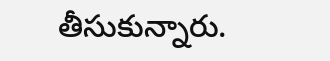తీసుకున్నారు.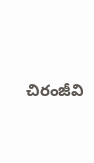చిరంజీవి